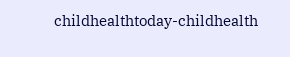childhealthtoday-childhealth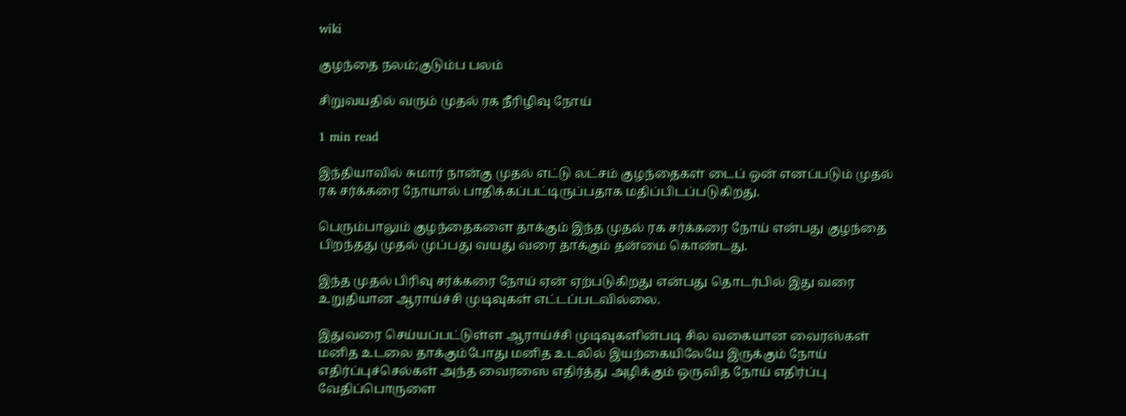wiki

குழந்தை நலம்;குடும்ப பலம்

சிறுவயதில் வரும் முதல் ரக நீரிழிவு நோய்

1 min read

இந்தியாவில் சுமார் நான்கு முதல் எட்டு லட்சம் குழந்தைகள் டைப் ஒன் எனப்படும் முதல் ரக சர்க்கரை நோயால் பாதிக்கப்பட்டிருப்பதாக மதிப்பிடப்படுகிறது.

பெரும்பாலும் குழந்தைகளை தாக்கும் இந்த முதல் ரக சர்க்கரை நோய் என்பது குழந்தை பிறந்தது முதல் முப்பது வயது வரை தாக்கும் தன்மை கொண்டது.

இந்த முதல் பிரிவு சர்க்கரை நோய் ஏன் ஏற்படுகிறது என்பது தொடர்பில் இது வரை உறுதியான ஆராய்ச்சி முடிவுகள் எட்டப்படவில்லை.

இதுவரை செய்யப்பட்டுள்ள ஆராய்ச்சி முடிவுகளின்படி சில வகையான வைரஸ்கள் மனித உடலை தாக்கும்போது மனித உடலில் இயற்கையிலேயே இருக்கும் நோய் எதிர்ப்புச்செல்கள் அந்த வைரஸை எதிர்த்து அழிக்கும் ஒருவித நோய் எதிர்ப்பு வேதிப்பொருளை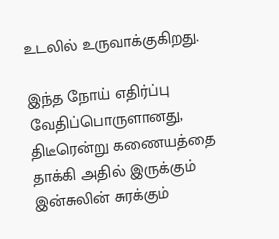உடலில் உருவாக்குகிறது.

இந்த நோய் எதிர்ப்பு வேதிப்பொருளானது, திடீரென்று கணையத்தை தாக்கி அதில் இருக்கும் இன்சுலின் சுரக்கும்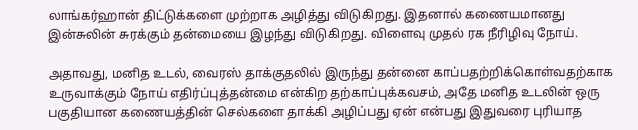லாங்கர்ஹான் திட்டுக்களை முற்றாக அழித்து விடுகிறது. இதனால் கணையமானது இன்சுலின் சுரக்கும் தன்மையை இழந்து விடுகிறது. விளைவு முதல் ரக நீரிழிவு நோய்.

அதாவது, மனித உடல், வைரஸ் தாக்குதலில் இருந்து தன்னை காப்பதற்றிக்கொள்வதற்காக உருவாக்கும் நோய் எதிர்ப்புத்தன்மை என்கிற தற்காப்புக்கவசம், அதே மனித உடலின் ஒரு பகுதியான கணையத்தின் செல்களை தாக்கி அழிப்பது ஏன் என்பது இதுவரை புரியாத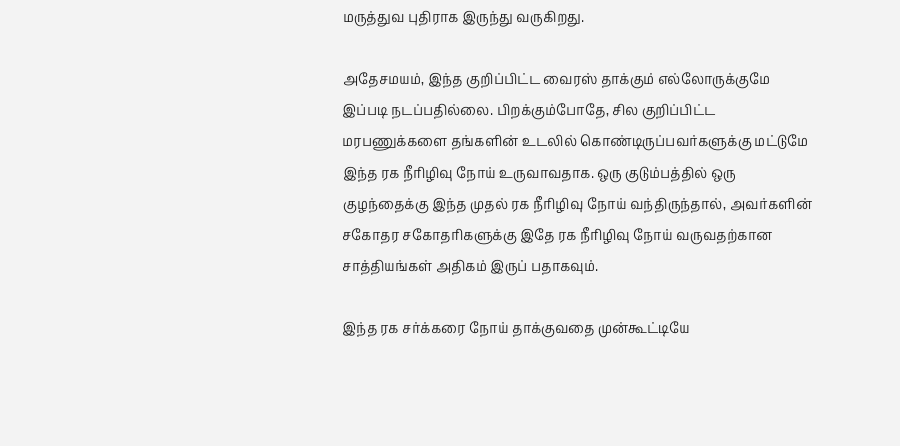மருத்துவ புதிராக இருந்து வருகிறது.

அதேசமயம், இந்த குறிப்பிட்ட வைரஸ் தாக்கும் எல்லோருக்குமே இப்படி நடப்பதில்லை. பிறக்கும்போதே, சில குறிப்பிட்ட மரபணுக்களை தங்களின் உடலில் கொண்டிருப்பவர்களுக்கு மட்டுமே இந்த ரக நீரிழிவு நோய் உருவாவதாக. ஒரு குடும்பத்தில் ஒரு குழந்தைக்கு இந்த முதல் ரக நீரிழிவு நோய் வந்திருந்தால், அவர்களின் சகோதர சகோதரிகளுக்கு இதே ரக நீரிழிவு நோய் வருவதற்கான சாத்தியங்கள் அதிகம் இருப் பதாகவும்.

இந்த ரக சர்க்கரை நோய் தாக்குவதை முன்கூட்டியே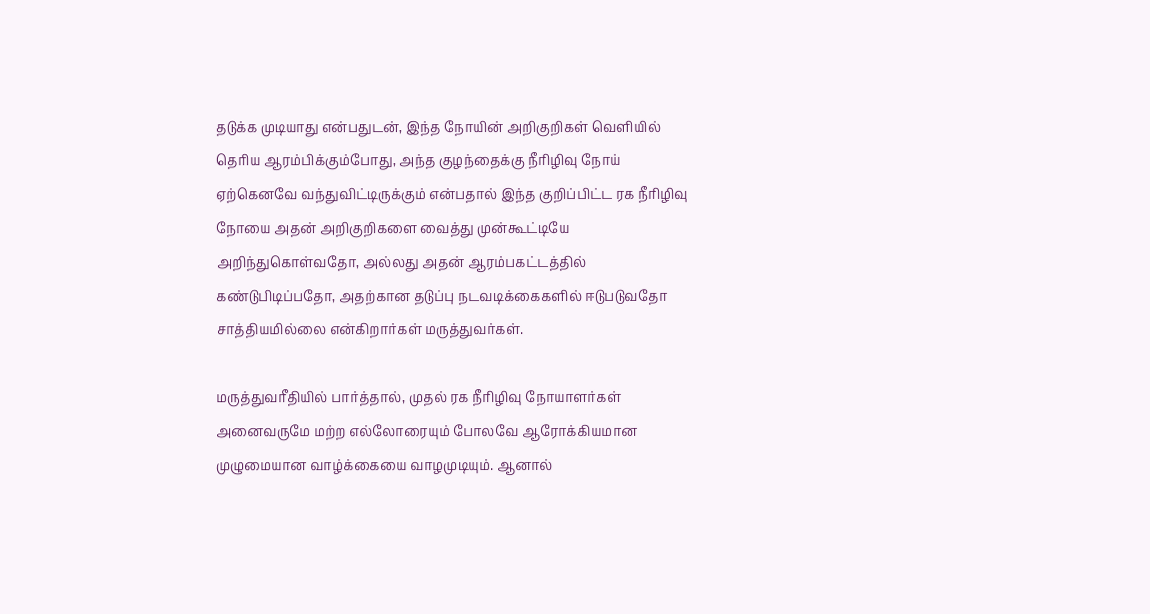தடுக்க முடியாது என்பதுடன், இந்த நோயின் அறிகுறிகள் வெளியில் தெரிய ஆரம்பிக்கும்போது, அந்த குழந்தைக்கு நீரிழிவு நோய் ஏற்கெனவே வந்துவிட்டிருக்கும் என்பதால் இந்த குறிப்பிட்ட ரக நீரிழிவு நோயை அதன் அறிகுறிகளை வைத்து முன்கூட்டியே அறிந்துகொள்வதோ, அல்லது அதன் ஆரம்பகட்டத்தில் கண்டுபிடிப்பதோ, அதற்கான தடுப்பு நடவடிக்கைகளில் ஈடுபடுவதோ சாத்தியமில்லை என்கிறார்கள் மருத்துவர்கள்.

மருத்துவரீதியில் பார்த்தால், முதல் ரக நீரிழிவு நோயாளர்கள் அனைவருமே மற்ற எல்லோரையும் போலவே ஆரோக்கியமான முழுமையான வாழ்க்கையை வாழமுடியும். ஆனால்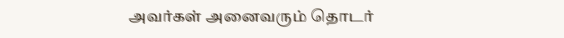அவர்கள் அனைவரும் தொடர்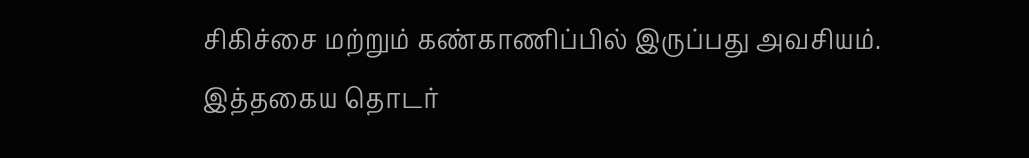சிகிச்சை மற்றும் கண்காணிப்பில் இருப்பது அவசியம். இத்தகைய தொடர்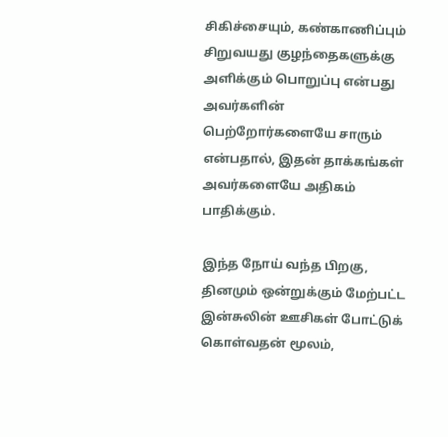சிகிச்சையும், கண்காணிப்பும் சிறுவயது குழந்தைகளுக்கு அளிக்கும் பொறுப்பு என்பது அவர்களின் பெற்றோர்களையே சாரும் என்பதால், இதன் தாக்கங்கள் அவர்களையே அதிகம் பாதிக்கும்.

இந்த நோய் வந்த பிறகு, தினமும் ஒன்றுக்கும் மேற்பட்ட இன்சுலின் ஊசிகள் போட்டுக் கொள்வதன் மூலம்,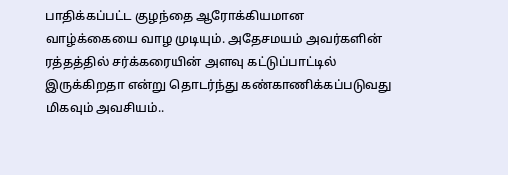பாதிக்கப்பட்ட குழந்தை ஆரோக்கியமான வாழ்க்கையை வாழ முடியும். அதேசமயம் அவர்களின் ரத்தத்தில் சர்க்கரையின் அளவு கட்டுப்பாட்டில் இருக்கிறதா என்று தொடர்ந்து கண்காணிக்கப்படுவது மிகவும் அவசியம்..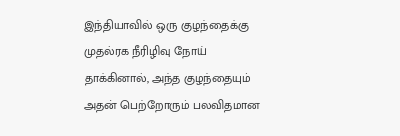இந்தியாவில் ஒரு குழந்தைக்கு முதல்ரக நீரிழிவு நோய் தாக்கினால், அந்த குழந்தையும் அதன் பெற்றோரும் பலவிதமான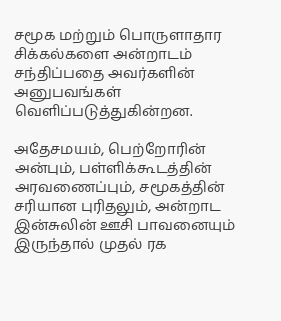சமூக மற்றும் பொருளாதார சிக்கல்களை அன்றாடம் சந்திப்பதை அவர்களின் அனுபவங்கள் வெளிப்படுத்துகின்றன.

அதேசமயம், பெற்றோரின் அன்பும், பள்ளிக்கூடத்தின் அரவணைப்பும், சமூகத்தின் சரியான புரிதலும், அன்றாட இன்சுலின் ஊசி பாவனையும் இருந்தால் முதல் ரக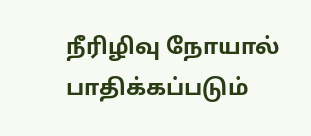நீரிழிவு நோயால் பாதிக்கப்படும்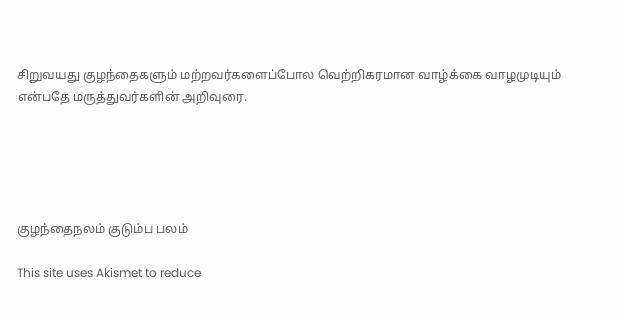சிறுவயது குழந்தைகளும் மற்றவர்களைப்போல வெற்றிகரமான வாழ்க்கை வாழமுடியும் என்பதே மருத்துவர்களின் அறிவுரை.





குழந்தைநலம் குடும்ப பலம்

This site uses Akismet to reduce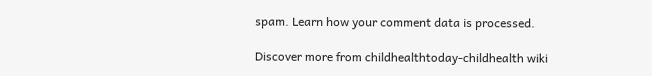spam. Learn how your comment data is processed.

Discover more from childhealthtoday-childhealth wiki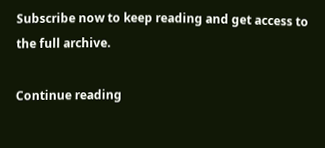Subscribe now to keep reading and get access to the full archive.

Continue reading